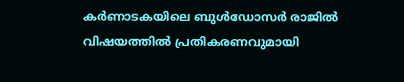കർണാടകയിലെ ബുൾഡോസർ രാജിൽ വിഷയത്തിൽ പ്രതികരണവുമായി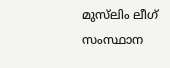മുസ്‌ലിം ലീഗ് സംസ്ഥാന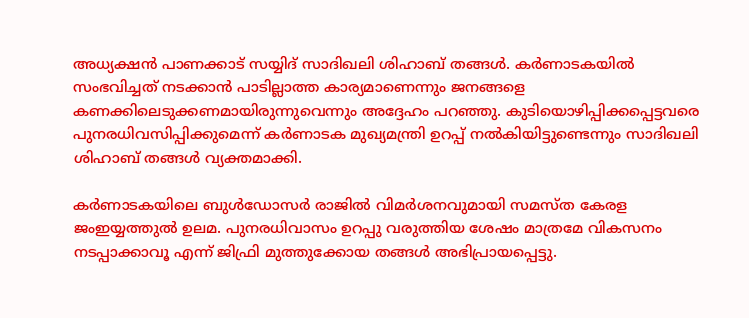അധ്യക്ഷൻ പാണക്കാട് സയ്യിദ് സാദിഖലി ശിഹാബ് തങ്ങൾ. കർണാടകയിൽ സംഭവിച്ചത് നടക്കാൻ പാടില്ലാത്ത കാര്യമാണെന്നും ജനങ്ങളെ കണക്കിലെടുക്കണമായിരുന്നുവെന്നും അദ്ദേഹം പറഞ്ഞു. കുടിയൊഴിപ്പിക്കപ്പെട്ടവരെ പുനരധിവസിപ്പിക്കുമെന്ന് കർണാടക മുഖ്യമന്ത്രി ഉറപ്പ് നൽകിയിട്ടുണ്ടെന്നും സാദിഖലി ശിഹാബ് തങ്ങൾ വ്യക്തമാക്കി.

കർണാടകയിലെ ബുൾഡോസർ രാജിൽ വിമർശനവുമായി സമസ്ത കേരള ജംഇയ്യത്തുല്‍ ഉലമ. പുനരധിവാസം ഉറപ്പു വരുത്തിയ ശേഷം മാത്രമേ വികസനം നടപ്പാക്കാവൂ എന്ന് ജിഫ്രി മുത്തുക്കോയ തങ്ങൾ അഭിപ്രായപ്പെട്ടു.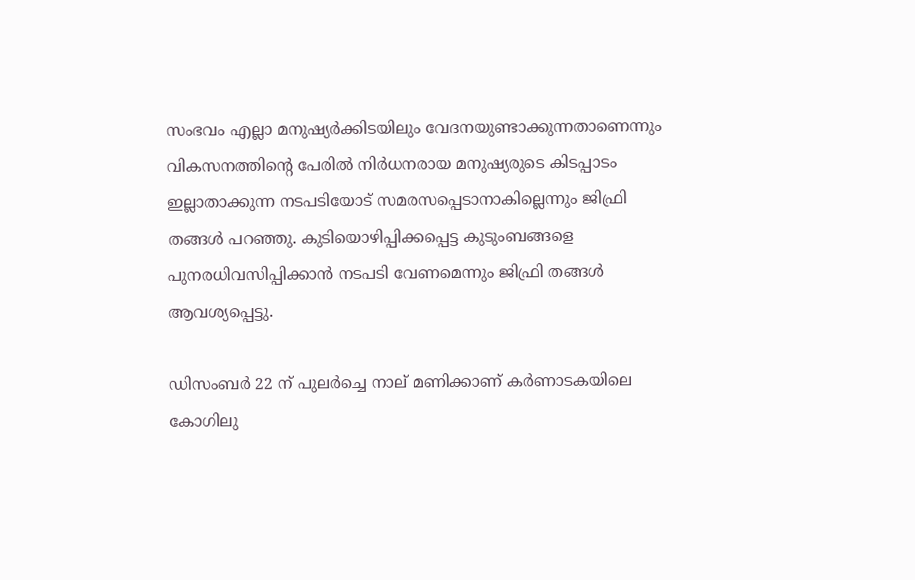സംഭവം എല്ലാ മനുഷ്യർക്കിടയിലും വേദനയുണ്ടാക്കുന്നതാണെന്നും വികസനത്തിൻ്റെ പേരിൽ നിർധനരായ മനുഷ്യരുടെ കിടപ്പാടം ഇല്ലാതാക്കുന്ന നടപടിയോട് സമരസപ്പെടാനാകില്ലെന്നും ജിഫ്രി തങ്ങൾ പറഞ്ഞു. കുടിയൊഴിപ്പിക്കപ്പെട്ട കുടുംബങ്ങളെ പുനരധിവസിപ്പിക്കാൻ നടപടി വേണമെന്നും ജിഫ്രി തങ്ങൾ ആവശ്യപ്പെട്ടു.

ഡിസംബർ 22 ന് പുലർച്ചെ നാല് മണിക്കാണ് കർണാടകയിലെ കോഗിലു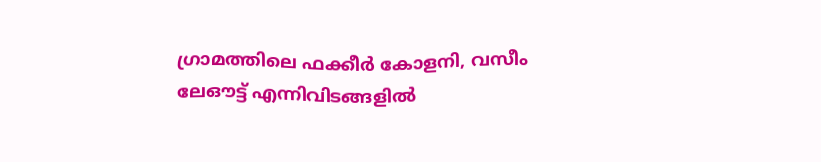ഗ്രാമത്തിലെ ഫക്കീർ കോളനി, വസീം ലേഔട്ട് എന്നിവിടങ്ങളിൽ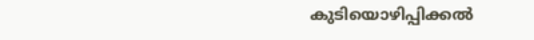കുടിയൊഴിപ്പിക്കൽ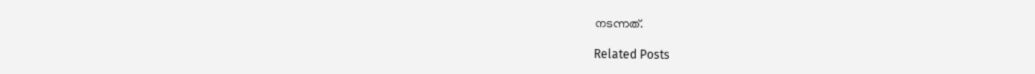നടന്നത്.

Related Posts